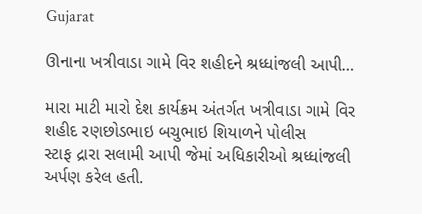Gujarat

ઊનાના ખત્રીવાડા ગામે વિર શહીદને શ્રધ્ધાંજલી આપી…

મારા માટી મારો દેશ કાર્યક્રમ અંતર્ગત ખત્રીવાડા ગામે વિર શહીદ રણછોડભાઇ બચુભાઇ શિયાળને પોલીસ
સ્ટાફ દ્રારા સલામી આપી જેમાં અધિકારીઓ શ્રધ્ધાંજલી અર્પણ કરેલ હતી.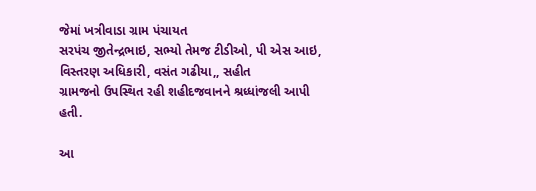જેમાં ખત્રીવાડા ગ્રામ પંચાયત
સરપંચ જીતેન્દ્રભાઇ, સભ્યો તેમજ ટીડીઓ, પી એસ આઇ, વિસ્તરણ અધિકારી, વસંત ગઢીયા,, સહીત
ગ્રામજનો ઉપસ્થિત રહી શહીદજવાનને શ્રધ્ધાંજલી આપી હતી.

આ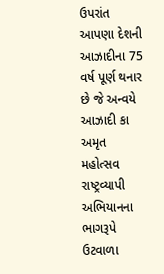ઉપરાંત આપણા દેશની આઝાદીના 75 વર્ષ પૂર્ણ થનાર છે જે અન્વયે આઝાદી કા અમૃત મહોત્સવ
રાષ્ટ્રવ્યાપી અભિયાનના ભાગરૂપે ઉટવાળા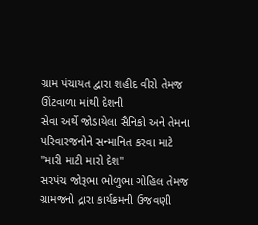ગ્રામ પંચાયત દ્વારા શહીદ વીરો તેમજ ઊંટવાળા માંથી દેશની
સેવા અર્થે જોડાયેલા સૈનિકો અને તેમના પરિવારજનોને સન્માનિત કરવા માટે "મારી માટી મારો દેશ"
સરપંચ જોરૂભા ભોળુભા ગોહિલ તેમજ ગ્રામજનો દ્રારા કાર્યક્રમની ઉજવણી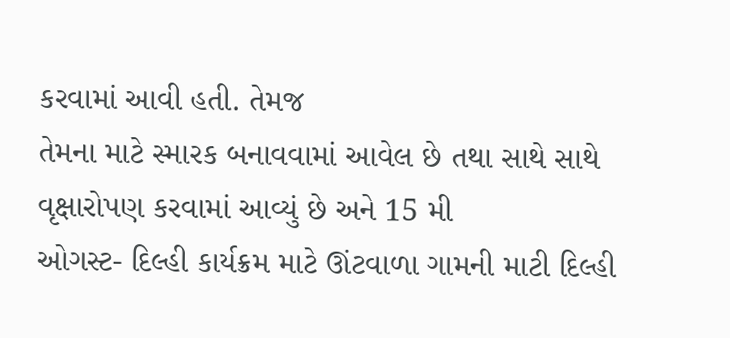કરવામાં આવી હતી. તેમજ
તેમના માટે સ્મારક બનાવવામાં આવેલ છે તથા સાથે સાથે વૃક્ષારોપણ કરવામાં આવ્યું છે અને 15 મી
ઓગસ્ટ- દિલ્હી કાર્યક્રમ માટે ઊંટવાળા ગામની માટી દિલ્હી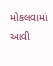મોકલવામાં આવી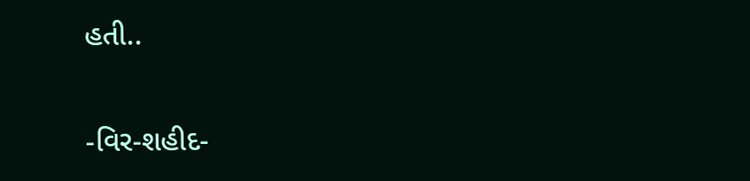હતી..

-વિર-શહીદ-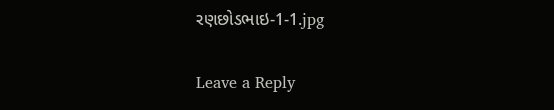રણછોડભાઇ-1-1.jpg

Leave a Reply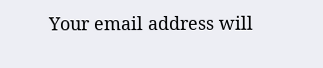Your email address will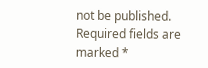not be published. Required fields are marked *